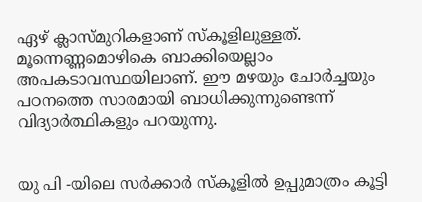ഏഴ് ക്ലാസ്‍മുറികളാണ് സ്കൂളിലുള്ളത്. മൂന്നെണ്ണമൊഴികെ ബാക്കിയെല്ലാം അപകടാവസ്ഥയിലാണ്. ഈ മഴയും ചോര്‍ച്ചയും പഠനത്തെ സാരമായി ബാധിക്കുന്നുണ്ടെന്ന് വിദ്യാര്‍ത്ഥികളും പറയുന്നു.


യു പി -യിലെ സര്‍ക്കാര്‍ സ്കൂളില്‍ ഉപ്പുമാത്രം കൂട്ടി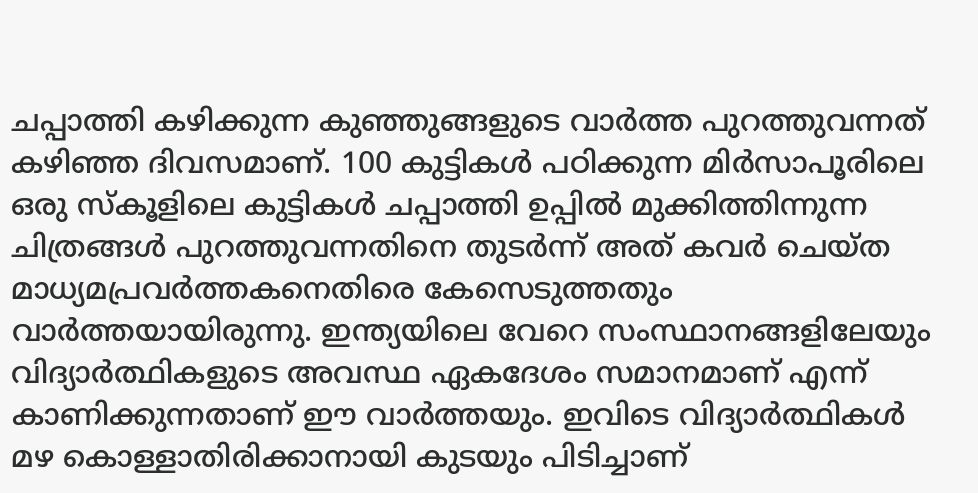ചപ്പാത്തി കഴിക്കുന്ന കുഞ്ഞുങ്ങളുടെ വാര്‍ത്ത പുറത്തുവന്നത് കഴിഞ്ഞ ദിവസമാണ്. 100 കുട്ടികള്‍ പഠിക്കുന്ന മിര്‍സാപൂരിലെ ഒരു സ്കൂളിലെ കുട്ടികള്‍ ചപ്പാത്തി ഉപ്പില്‍ മുക്കിത്തിന്നുന്ന ചിത്രങ്ങള്‍ പുറത്തുവന്നതിനെ തുടര്‍ന്ന് അത് കവര്‍ ചെയ്ത മാധ്യമപ്രവര്‍ത്തകനെതിരെ കേസെടുത്തതും വാര്‍ത്തയായിരുന്നു. ഇന്ത്യയിലെ വേറെ സംസ്ഥാനങ്ങളിലേയും വിദ്യാര്‍ത്ഥികളുടെ അവസ്ഥ ഏകദേശം സമാനമാണ് എന്ന് കാണിക്കുന്നതാണ് ഈ വാര്‍ത്തയും. ഇവിടെ വിദ്യാര്‍ത്ഥികള്‍ മഴ കൊള്ളാതിരിക്കാനായി കുടയും പിടിച്ചാണ്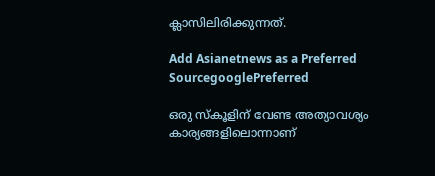ക്ലാസിലിരിക്കുന്നത്.

Add Asianetnews as a Preferred SourcegooglePreferred

ഒരു സ്കൂളിന് വേണ്ട അത്യാവശ്യം കാര്യങ്ങളിലൊന്നാണ്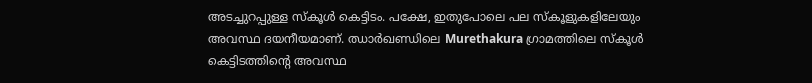അടച്ചുറപ്പുള്ള സ്കൂള്‍ കെട്ടിടം. പക്ഷേ, ഇതുപോലെ പല സ്കൂളുകളിലേയും അവസ്ഥ ദയനീയമാണ്. ഝാർഖണ്ഡിലെ Murethakura ഗ്രാമത്തിലെ സ്കൂള്‍ കെട്ടിടത്തിന്‍റെ അവസ്ഥ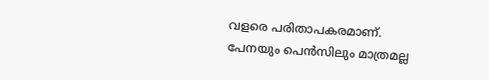വളരെ പരിതാപകരമാണ്. പേനയും പെന്‍സിലും മാത്രമല്ല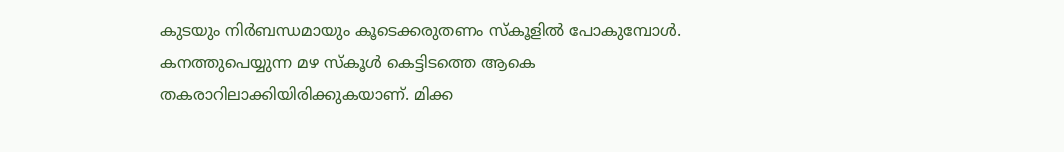കുടയും നിര്‍ബന്ധമായും കൂടെക്കരുതണം സ്കൂളില്‍ പോകുമ്പോള്‍. കനത്തുപെയ്യുന്ന മഴ സ്‍കൂള്‍ കെട്ടിടത്തെ ആകെ തകരാറിലാക്കിയിരിക്കുകയാണ്. മിക്ക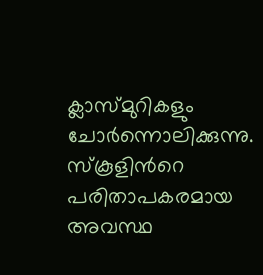ക്ലാസ്‍മുറികളും ചോര്‍ന്നൊലിക്കുന്നു. സ്കൂളിന്‍റെ പരിതാപകരമായ അവസ്ഥ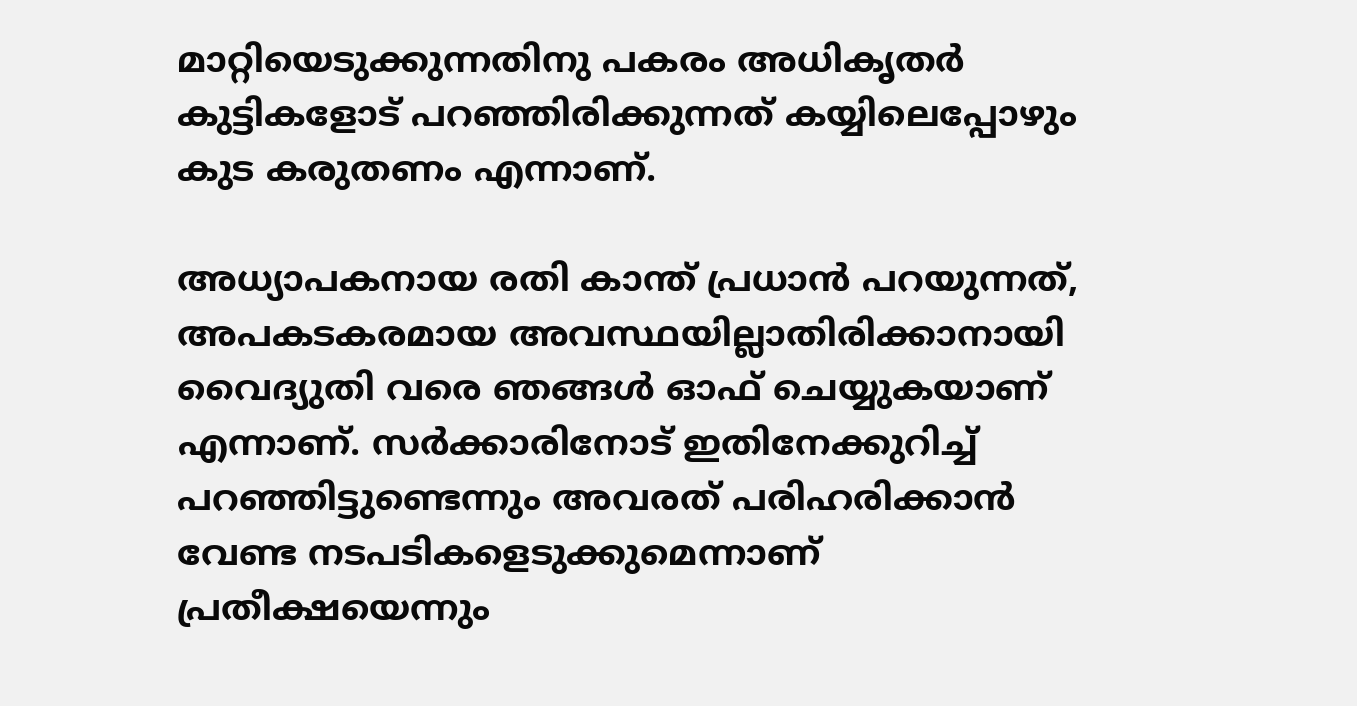മാറ്റിയെടുക്കുന്നതിനു പകരം അധികൃതര്‍ കുട്ടികളോട് പറഞ്ഞിരിക്കുന്നത് കയ്യിലെപ്പോഴും കുട കരുതണം എന്നാണ്.

അധ്യാപകനായ രതി കാന്ത് പ്രധാന്‍ പറയുന്നത്, അപകടകരമായ അവസ്ഥയില്ലാതിരിക്കാനായി വൈദ്യുതി വരെ ഞങ്ങള്‍ ഓഫ് ചെയ്യുകയാണ് എന്നാണ്. സര്‍ക്കാരിനോട് ഇതിനേക്കുറിച്ച് പറഞ്ഞിട്ടുണ്ടെന്നും അവരത് പരിഹരിക്കാന്‍ വേണ്ട നടപടികളെടുക്കുമെന്നാണ് പ്രതീക്ഷയെന്നും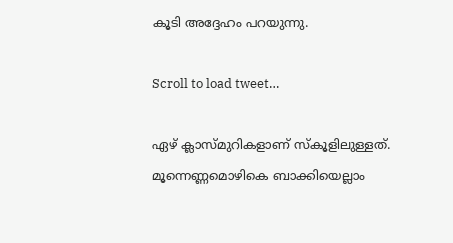കൂടി അദ്ദേഹം പറയുന്നു.

Scroll to load tweet…

ഏഴ് ക്ലാസ്‍മുറികളാണ് സ്കൂളിലുള്ളത്. മൂന്നെണ്ണമൊഴികെ ബാക്കിയെല്ലാം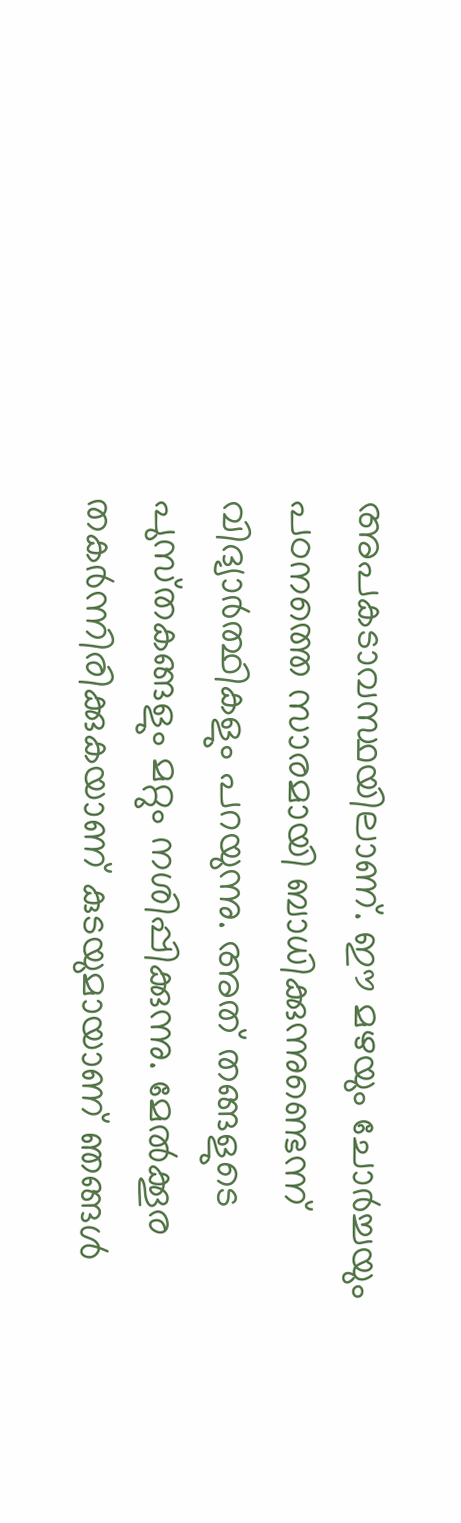അപകടാവസ്ഥയിലാണ്. ഈ മഴയും ചോര്‍ച്ചയും പഠനത്തെ സാരമായി ബാധിക്കുന്നുണ്ടെന്ന് വിദ്യാര്‍ത്ഥികളും പറയുന്നു. അത് തങ്ങളുടെ പുസ്‍തകങ്ങളും മറ്റും നശിപ്പിക്കുന്നു. മേല്‍ക്കൂര തകര്‍ന്നിരിക്കുകയാണ് കുടയുമായാണ് ഞങ്ങള്‍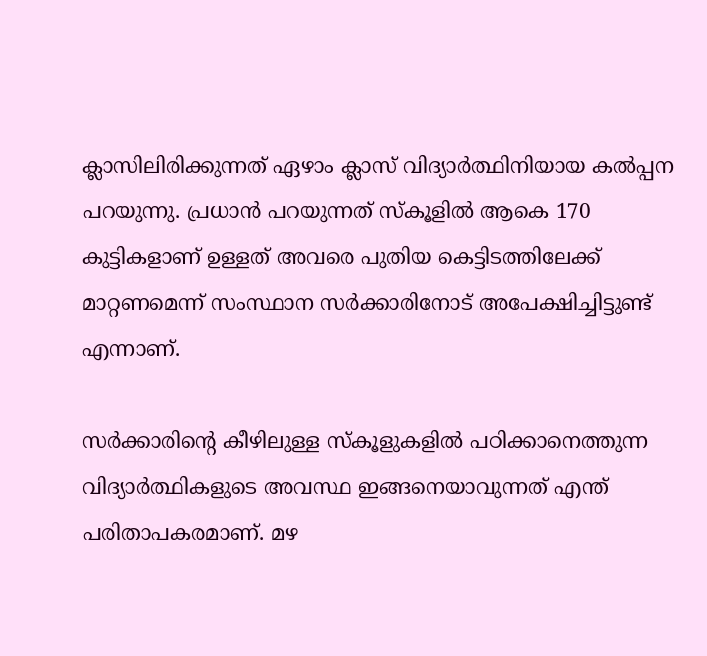ക്ലാസിലിരിക്കുന്നത് ഏഴാം ക്ലാസ് വിദ്യാര്‍ത്ഥിനിയായ കല്‍പ്പന പറയുന്നു. പ്രധാന്‍ പറയുന്നത് സ്കൂളില്‍ ആകെ 170 കുട്ടികളാണ് ഉള്ളത് അവരെ പുതിയ കെട്ടിടത്തിലേക്ക് മാറ്റണമെന്ന് സംസ്ഥാന സര്‍ക്കാരിനോട് അപേക്ഷിച്ചിട്ടുണ്ട് എന്നാണ്.

സര്‍ക്കാരിന്‍റെ കീഴിലുള്ള സ്കൂളുകളില്‍ പഠിക്കാനെത്തുന്ന വിദ്യാര്‍ത്ഥികളുടെ അവസ്ഥ ഇങ്ങനെയാവുന്നത് എന്ത് പരിതാപകരമാണ്. മഴ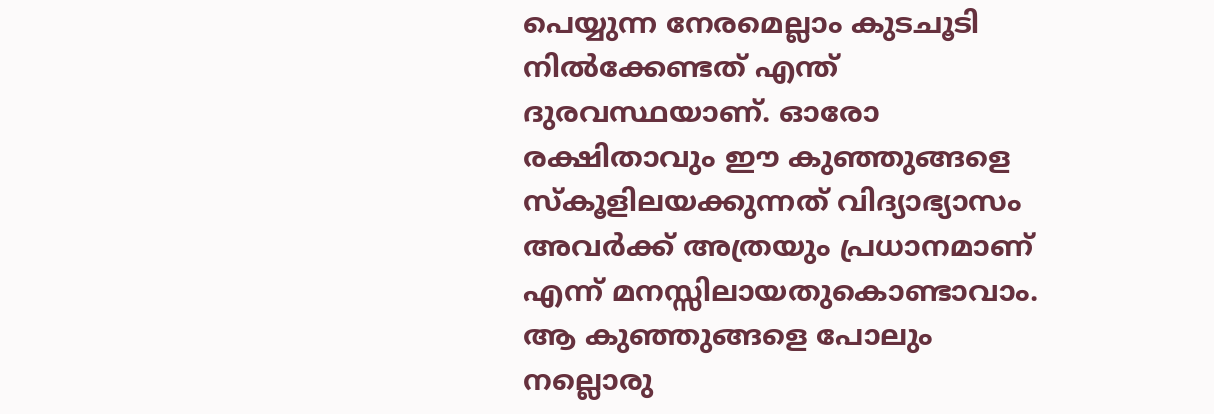പെയ്യുന്ന നേരമെല്ലാം കുടചൂടി നില്‍ക്കേണ്ടത് എന്ത് ദുരവസ്ഥയാണ്. ഓരോ രക്ഷിതാവും ഈ കുഞ്ഞുങ്ങളെ സ്കൂളിലയക്കുന്നത് വിദ്യാഭ്യാസം അവര്‍ക്ക് അത്രയും പ്രധാനമാണ് എന്ന് മനസ്സിലായതുകൊണ്ടാവാം. ആ കുഞ്ഞുങ്ങളെ പോലും നല്ലൊരു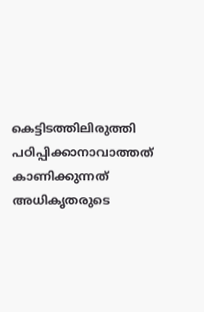കെട്ടിടത്തിലിരുത്തി പഠിപ്പിക്കാനാവാത്തത് കാണിക്കുന്നത് അധികൃതരുടെ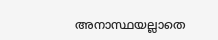അനാസ്ഥയല്ലാതെ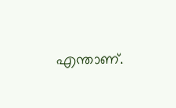എന്താണ്.